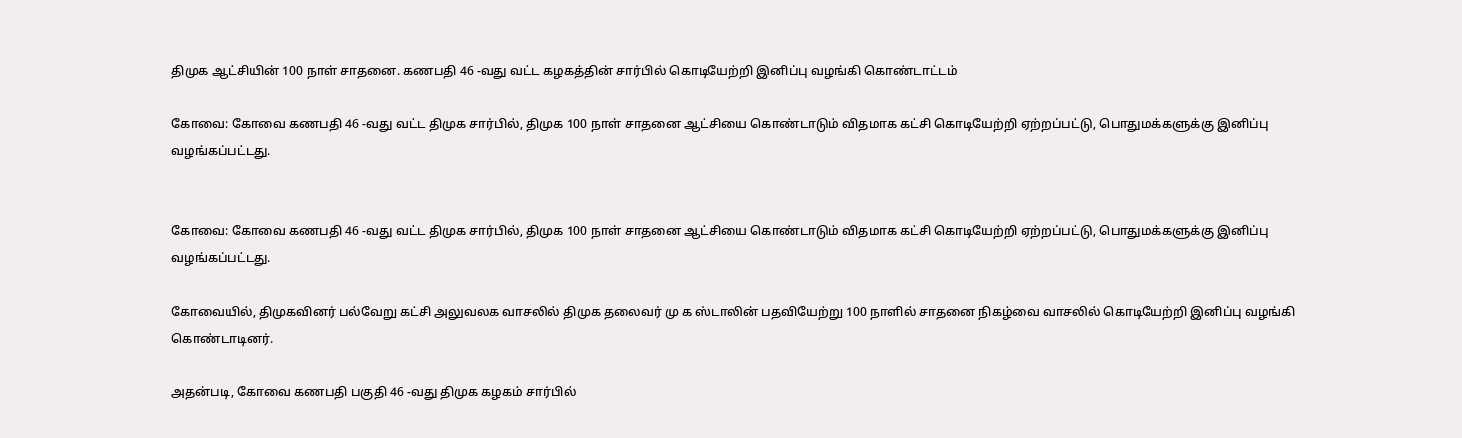திமுக ஆட்சியின் 100 நாள் சாதனை. கணபதி 46 -வது வட்ட கழகத்தின் சார்பில் கொடியேற்றி இனிப்பு வழங்கி கொண்டாட்டம்

கோவை: கோவை கணபதி 46 -வது வட்ட திமுக சார்பில், திமுக 100 நாள் சாதனை ஆட்சியை கொண்டாடும் விதமாக கட்சி கொடியேற்றி ஏற்றப்பட்டு, பொதுமக்களுக்கு இனிப்பு வழங்கப்பட்டது.


கோவை: கோவை கணபதி 46 -வது வட்ட திமுக சார்பில், திமுக 100 நாள் சாதனை ஆட்சியை கொண்டாடும் விதமாக கட்சி கொடியேற்றி ஏற்றப்பட்டு, பொதுமக்களுக்கு இனிப்பு வழங்கப்பட்டது.

கோவையில், திமுகவினர் பல்வேறு கட்சி அலுவலக வாசலில் திமுக தலைவர் மு க ஸ்டாலின் பதவியேற்று 100 நாளில் சாதனை நிகழ்வை வாசலில் கொடியேற்றி இனிப்பு வழங்கி கொண்டாடினர்.

அதன்படி, கோவை கணபதி பகுதி 46 -வது திமுக கழகம் சார்பில்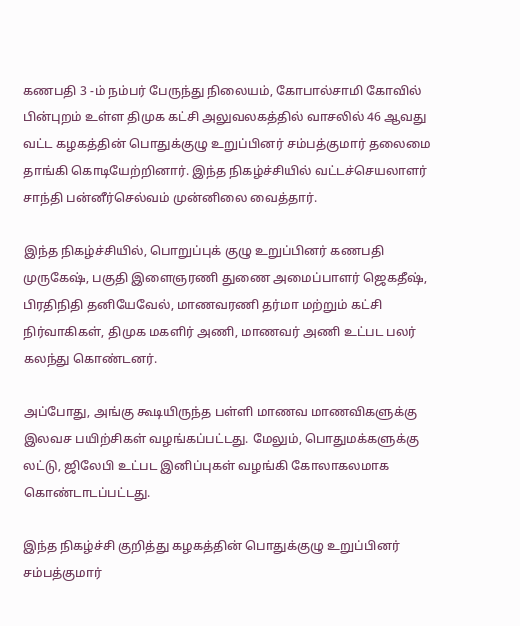கணபதி 3 -ம் நம்பர் பேருந்து நிலையம், கோபால்சாமி கோவில் பின்புறம் உள்ள திமுக கட்சி அலுவலகத்தில் வாசலில் 46 ஆவது வட்ட கழகத்தின் பொதுக்குழு உறுப்பினர் சம்பத்குமார் தலைமை தாங்கி கொடியேற்றினார். இந்த நிகழ்ச்சியில் வட்டச்செயலாளர் சாந்தி பன்னீர்செல்வம் முன்னிலை வைத்தார்.

இந்த நிகழ்ச்சியில், பொறுப்புக் குழு உறுப்பினர் கணபதி முருகேஷ், பகுதி இளைஞரணி துணை அமைப்பாளர் ஜெகதீஷ், பிரதிநிதி தனியேவேல், மாணவரணி தர்மா மற்றும் கட்சி நிர்வாகிகள், திமுக மகளிர் அணி, மாணவர் அணி உட்பட பலர் கலந்து கொண்டனர்.

அப்போது, அங்கு கூடியிருந்த பள்ளி மாணவ மாணவிகளுக்கு இலவச பயிற்சிகள் வழங்கப்பட்டது. மேலும், பொதுமக்களுக்கு லட்டு, ஜிலேபி உட்பட இனிப்புகள் வழங்கி கோலாகலமாக கொண்டாடப்பட்டது.

இந்த நிகழ்ச்சி குறித்து கழகத்தின் பொதுக்குழு உறுப்பினர் சம்பத்குமார்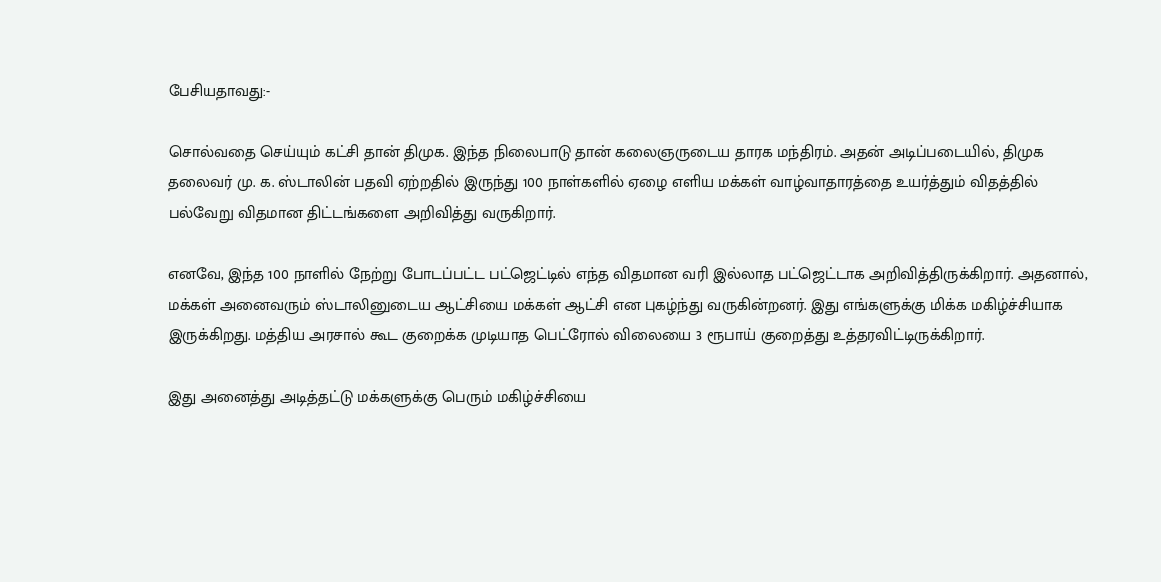பேசியதாவது:-

சொல்வதை செய்யும் கட்சி தான் திமுக. இந்த நிலைபாடு தான் கலைஞருடைய தாரக மந்திரம். அதன் அடிப்படையில், திமுக தலைவர் மு. க. ஸ்டாலின் பதவி ஏற்றதில் இருந்து 100 நாள்களில் ஏழை எளிய மக்கள் வாழ்வாதாரத்தை உயர்த்தும் விதத்தில் பல்வேறு விதமான திட்டங்களை அறிவித்து வருகிறார்.

எனவே, இந்த 100 நாளில் நேற்று போடப்பட்ட பட்ஜெட்டில் எந்த விதமான வரி இல்லாத பட்ஜெட்டாக அறிவித்திருக்கிறார். அதனால், மக்கள் அனைவரும் ஸ்டாலினுடைய ஆட்சியை மக்கள் ஆட்சி என புகழ்ந்து வருகின்றனர். இது எங்களுக்கு மிக்க மகிழ்ச்சியாக இருக்கிறது. மத்திய அரசால் கூட குறைக்க முடியாத பெட்ரோல் விலையை 3 ரூபாய் குறைத்து உத்தரவிட்டிருக்கிறார்.

இது அனைத்து அடித்தட்டு மக்களுக்கு பெரும் மகிழ்ச்சியை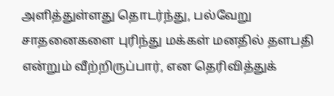அளித்துள்ளது தொடர்ந்து, பல்வேறு சாதனைகளை புரிந்து மக்கள் மனதில் தளபதி என்றும் வீற்றிருப்பார், என தெரிவித்துக்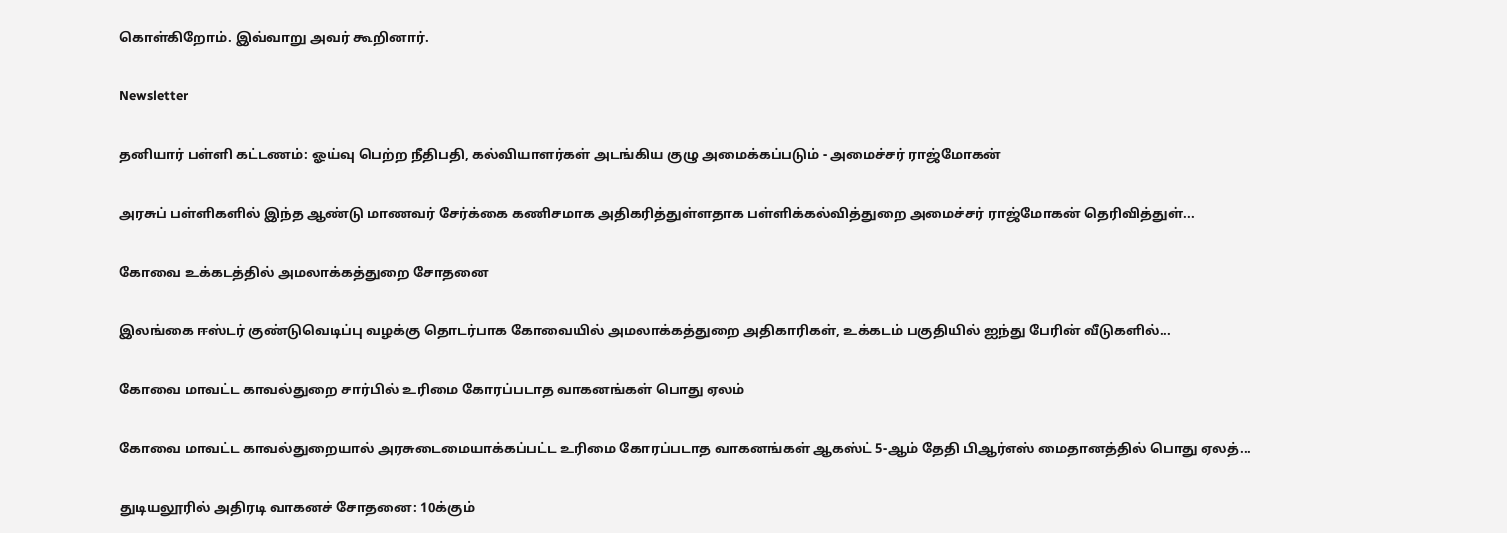கொள்கிறோம். இவ்வாறு அவர் கூறினார்.

Newsletter

தனியார் பள்ளி கட்டணம்: ஓய்வு பெற்ற நீதிபதி, கல்வியாளர்கள் அடங்கிய குழு அமைக்கப்படும் - அமைச்சர் ராஜ்மோகன்

அரசுப் பள்ளிகளில் இந்த ஆண்டு மாணவர் சேர்க்கை கணிசமாக அதிகரித்துள்ளதாக பள்ளிக்கல்வித்துறை அமைச்சர் ராஜ்மோகன் தெரிவித்துள்...

கோவை உக்கடத்தில் அமலாக்கத்துறை சோதனை

இலங்கை ஈஸ்டர் குண்டுவெடிப்பு வழக்கு தொடர்பாக கோவையில் அமலாக்கத்துறை அதிகாரிகள், உக்கடம் பகுதியில் ஐந்து பேரின் வீடுகளில்...

கோவை மாவட்ட காவல்துறை சார்பில் உரிமை கோரப்படாத வாகனங்கள் பொது ஏலம்

கோவை மாவட்ட காவல்துறையால் அரசுடைமையாக்கப்பட்ட உரிமை கோரப்படாத வாகனங்கள் ஆகஸ்ட் 5-ஆம் தேதி பிஆர்எஸ் மைதானத்தில் பொது ஏலத்...

துடியலூரில் அதிரடி வாகனச் சோதனை: 10க்கும்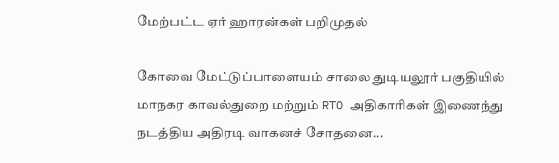மேற்பட்ட ஏர் ஹாரன்கள் பறிமுதல்

கோவை மேட்டுப்பாளையம் சாலை துடியலூர் பகுதியில் மாநகர காவல்துறை மற்றும் RTO அதிகாரிகள் இணைந்து நடத்திய அதிரடி வாகனச் சோதனை...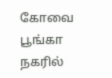கோவை பூங்கா நகரில்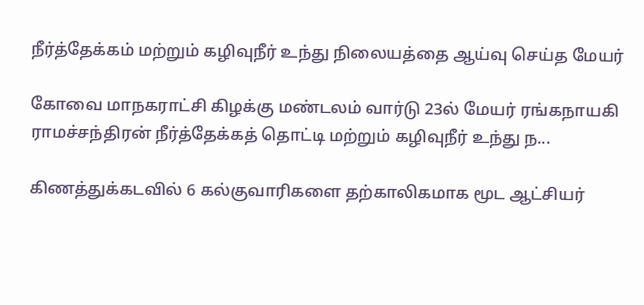நீர்த்தேக்கம் மற்றும் கழிவுநீர் உந்து நிலையத்தை ஆய்வு செய்த மேயர்

கோவை மாநகராட்சி கிழக்கு மண்டலம் வார்டு 23ல் மேயர் ரங்கநாயகி ராமச்சந்திரன் நீர்த்தேக்கத் தொட்டி மற்றும் கழிவுநீர் உந்து ந...

கிணத்துக்கடவில் 6 கல்குவாரிகளை தற்காலிகமாக மூட ஆட்சியர்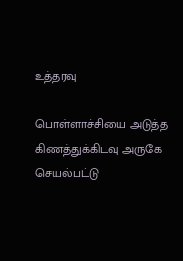உத்தரவு

பொள்ளாச்சியை அடுத்த கிணத்துக்கிடவு அருகே செயல்பட்டு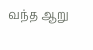வந்த ஆறு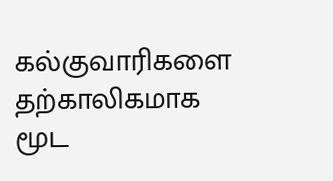கல்குவாரிகளை தற்காலிகமாக மூட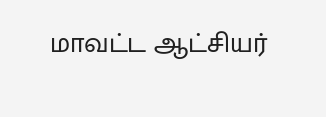மாவட்ட ஆட்சியர்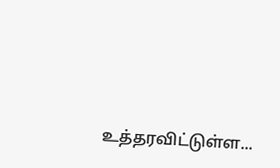உத்தரவிட்டுள்ள...